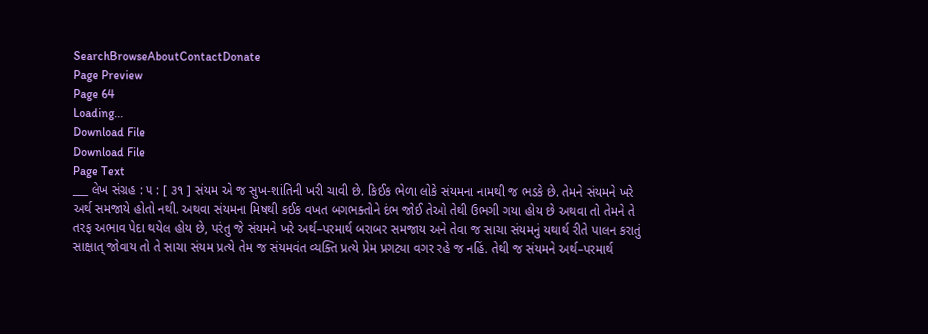SearchBrowseAboutContactDonate
Page Preview
Page 64
Loading...
Download File
Download File
Page Text
___ લેખ સંગ્રહ : ૫ : [ ૩૧ ] સંયમ એ જ સુખ-શાંતિની ખરી ચાવી છે. કિઈક ભેળા લોકે સંયમના નામથી જ ભડકે છે. તેમને સંયમને ખરે અર્થ સમજાયે હોતો નથી. અથવા સંયમના મિષથી કઈક વખત બગભક્તોને દંભ જોઈ તેઓ તેથી ઉભગી ગયા હોય છે અથવા તો તેમને તે તરફ અભાવ પેદા થયેલ હોય છે, પરંતુ જે સંયમને ખરે અર્થ–પરમાર્થ બરાબર સમજાય અને તેવા જ સાચા સંયમનું યથાર્થ રીતે પાલન કરાતું સાક્ષાત્ જોવાય તો તે સાચા સંયમ પ્રત્યે તેમ જ સંયમવંત વ્યક્તિ પ્રત્યે પ્રેમ પ્રગટ્યા વગર રહે જ નહિં. તેથી જ સંયમને અર્થ–પરમાર્થ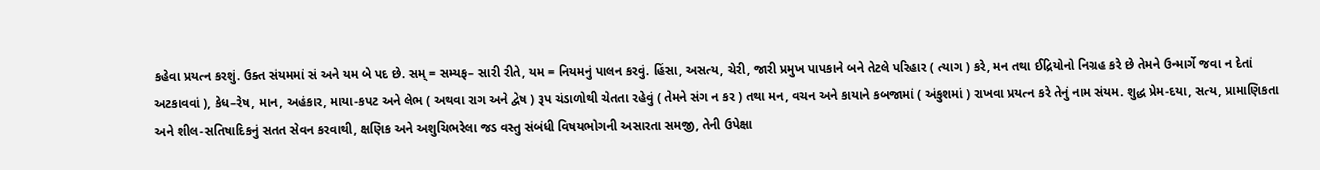કહેવા પ્રયત્ન કરશું. ઉક્ત સંયમમાં સં અને યમ બે પદ છે. સમ્ = સમ્યફ– સારી રીતે, યમ = નિયમનું પાલન કરવું. હિંસા, અસત્ય, ચેરી, જારી પ્રમુખ પાપકાને બને તેટલે પરિહાર ( ત્યાગ ) કરે, મન તથા ઈદ્રિયોનો નિગ્રહ કરે છે તેમને ઉન્માર્ગે જવા ન દેતાં અટકાવવાં ), કેધ–રેષ, માન, અહંકાર, માયા-કપટ અને લેભ ( અથવા રાગ અને દ્વેષ ) રૂપ ચંડાળોથી ચેતતા રહેવું ( તેમને સંગ ન કર ) તથા મન, વચન અને કાયાને કબજામાં ( અંકુશમાં ) રાખવા પ્રયત્ન કરે તેનું નામ સંયમ. શુદ્ધ પ્રેમ-દયા, સત્ય, પ્રામાણિકતા અને શીલ-સતિષાદિકનું સતત સેવન કરવાથી, ક્ષણિક અને અશુચિભરેલા જડ વસ્તુ સંબંધી વિષયભોગની અસારતા સમજી, તેની ઉપેક્ષા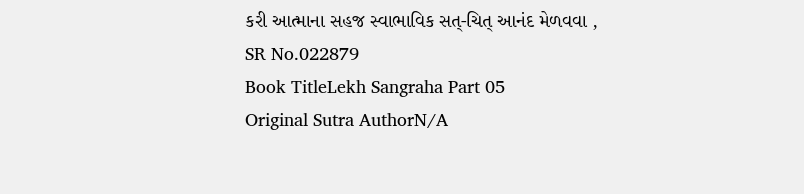કરી આત્માના સહજ સ્વાભાવિક સત્-ચિત્ આનંદ મેળવવા ,
SR No.022879
Book TitleLekh Sangraha Part 05
Original Sutra AuthorN/A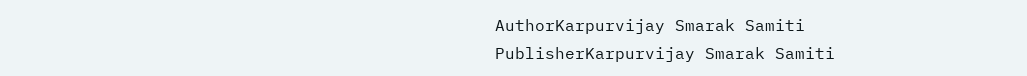AuthorKarpurvijay Smarak Samiti
PublisherKarpurvijay Smarak Samiti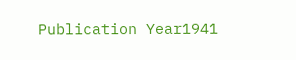Publication Year1941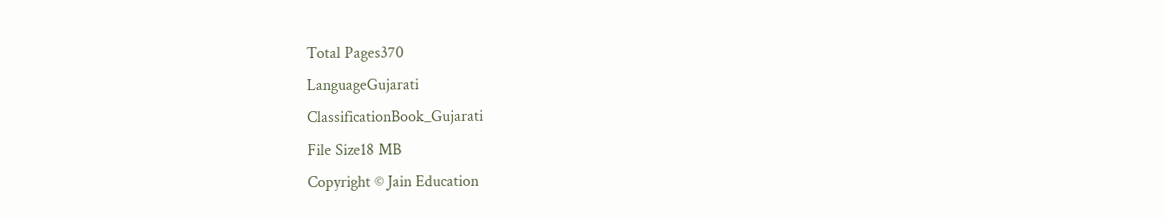Total Pages370
LanguageGujarati
ClassificationBook_Gujarati
File Size18 MB
Copyright © Jain Education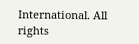International. All rights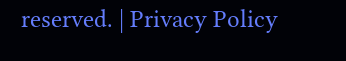reserved. | Privacy Policy